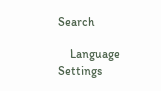Search

    Language Settings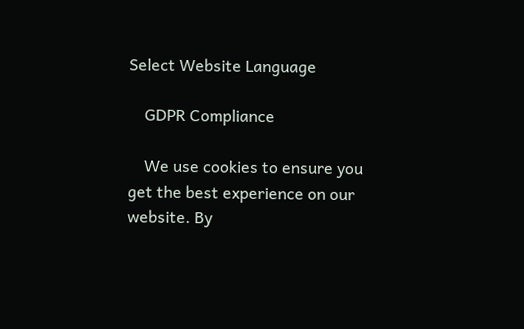Select Website Language

    GDPR Compliance

    We use cookies to ensure you get the best experience on our website. By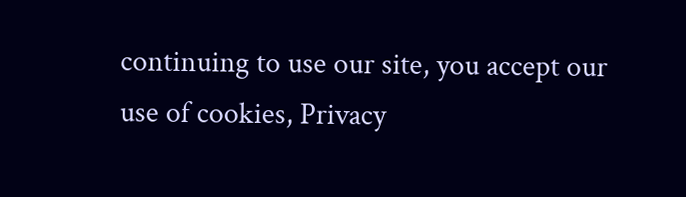continuing to use our site, you accept our use of cookies, Privacy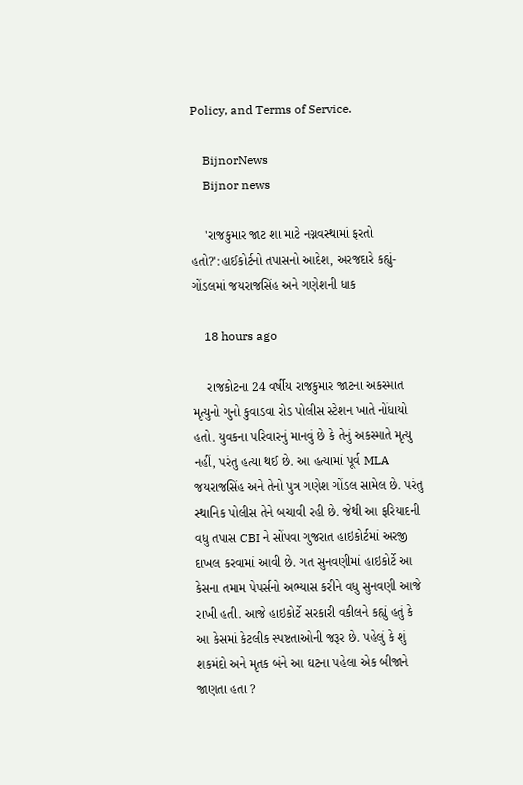Policy, and Terms of Service.

    BijnorNews
    Bijnor news

    'રાજકુમાર જાટ શા માટે નગ્નવસ્થામાં ફરતો હતો?':હાઈકોર્ટનો તપાસનો આદેશ, અરજદારે કહ્યું- ગોંડલમાં જયરાજસિંહ અને ગણેશની ધાક

    18 hours ago

    રાજકોટના 24 વર્ષીય રાજકુમાર જાટના અકસ્માત મૃત્યુનો ગુનો કુવાડવા રોડ પોલીસ સ્ટેશન ખાતે નોંધાયો હતો. યુવકના પરિવારનું માનવું છે કે તેનું અકસ્માતે મૃત્યુ નહીં, પરંતુ હત્યા થઈ છે. આ હત્યામાં પૂર્વ MLA જયરાજસિંહ અને તેનો પુત્ર ગણેશ ગોંડલ સામેલ છે. પરંતુ સ્થાનિક પોલીસ તેને બચાવી રહી છે. જેથી આ ફરિયાદની વધુ તપાસ CBI ને સોંપવા ગુજરાત હાઇકોર્ટમાં અરજી દાખલ કરવામાં આવી છે. ગત સુનવણીમાં હાઇકોર્ટે આ કેસના તમામ પેપર્સનો અભ્યાસ કરીને વધુ સુનવણી આજે રાખી હતી. આજે હાઇકોર્ટે સરકારી વકીલને કહ્યું હતું કે આ કેસમાં કેટલીક સ્પષ્ટતાઓની જરૂર છે. પહેલું કે શું શકમંદો અને મૃતક બંને આ ઘટના પહેલા એક બીજાને જાણતા હતા ?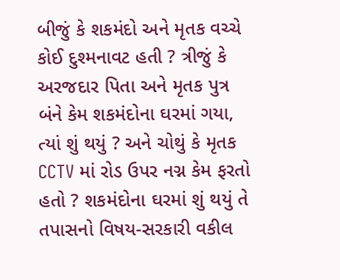બીજું કે શકમંદો અને મૃતક વચ્ચે કોઈ દુશ્મનાવટ હતી ? ત્રીજું કે અરજદાર પિતા અને મૃતક પુત્ર બંને કેમ શકમંદોના ઘરમાં ગયા, ત્યાં શું થયું ? અને ચોથું કે મૃતક CCTV માં રોડ ઉપર નગ્ન કેમ ફરતો હતો ? શકમંદોના ઘરમાં શું થયું તે તપાસનો વિષય-સરકારી વકીલ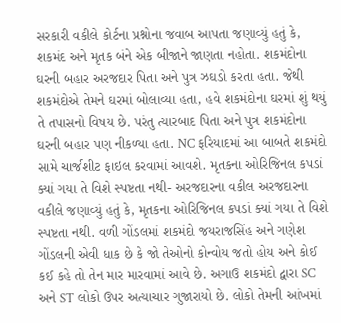સરકારી વકીલે કોર્ટના પ્રશ્નોના જવાબ આપતા જણાવ્યું હતું કે, શકમંદ અને મૃતક બંને એક બીજાને જાણતા નહોતા. શકમંદોના ઘરની બહાર અરજદાર પિતા અને પુત્ર ઝઘડો કરતા હતા. જેથી શકમંદોએ તેમને ઘરમાં બોલાવ્યા હતા, હવે શકમંદોના ઘરમાં શું થયું તે તપાસનો વિષય છે. પરંતુ ત્યારબાદ પિતા અને પુત્ર શકમંદોના ઘરની બહાર પણ નીકળ્યા હતા. NC ફરિયાદમાં આ બાબતે શકમંદો સામે ચાર્જશીટ ફાઇલ કરવામાં આવશે. મૃતકના ઓરિજિનલ કપડાં ક્યાં ગયા તે વિશે સ્પષ્ટતા નથી- અરજદારના વકીલ અરજદારના વકીલે જણાવ્યું હતું કે, મૃતકના ઓરિજિનલ કપડાં ક્યાં ગયા તે વિશે સ્પષ્ટતા નથી. વળી ગોંડલમાં શકમંદો જયરાજસિંહ અને ગણેશ ગોંડલની એવી ધાક છે કે જો તેઓનો કોન્વોય જતો હોય અને કોઈ કઈ કહે તો તેન માર મારવામાં આવે છે. અગાઉ શકમંદો દ્વારા SC અને ST લોકો ઉપર અત્યાચાર ગુજારાયો છે. લોકો તેમની આંખમાં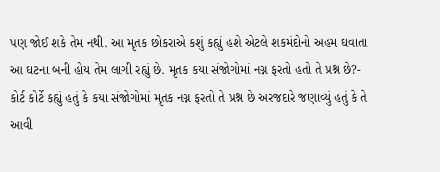પણ જોઈ શકે તેમ નથી. આ મૃતક છોકરાએ કશું કહ્યું હશે એટલે શકમંદોનો અહમ ઘવાતા આ ઘટના બની હોય તેમ લાગી રહ્યું છે. મૃતક કયા સંજોગોમાં નગ્ન ફરતો હતો તે પ્રશ્ન છે?- કોર્ટ કોર્ટે કહ્યું હતું કે કયા સંજોગોમાં મૃતક નગ્ન ફરતો તે પ્રશ્ન છે અરજદારે જણાવ્યું હતું કે તે આવી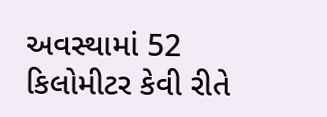અવસ્થામાં 52 કિલોમીટર કેવી રીતે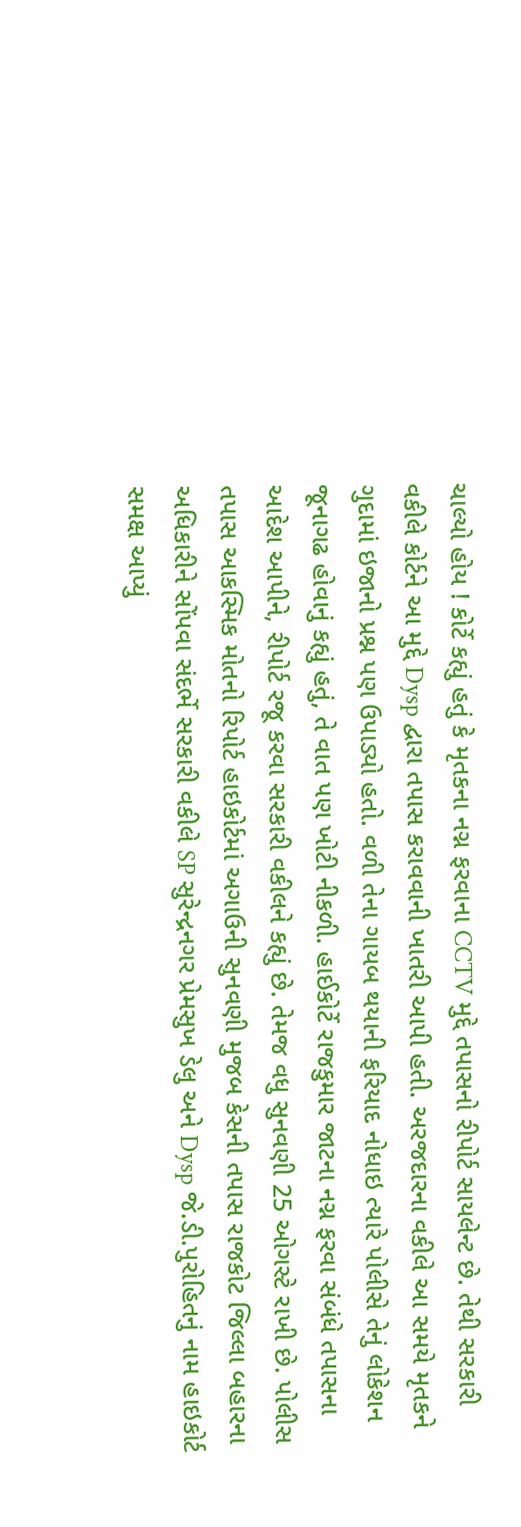ચાલ્યો હોય ! કોર્ટે કહ્યું હતું કે મૃતકના નગ્ન ફરવાના CCTV મુદ્દે તપાસનો રીપોર્ટ સાયલેન્ટ છે. તેથી સરકારી વકીલે કોર્ટને આ મુદ્દે Dysp દ્વારા તપાસ કરાવવાની ખાતરી આપી હતી. અરજદારના વકીલે આ સમયે મૃતકને ગુદામાં ઇજાનો પ્રશ્ન પણ ઉપાડ્યો હતો. વળી તેના ગાયબ થયાની ફરિયાદ નોધાઇ ત્યારે પોલીસે તેનું લોકેશન જૂનાગઢ હોવાનું કહ્યું હતું, તે વાત પણ ખોટી નીકળી. હાઈકોર્ટે રાજકુમાર જાટના નગ્ન ફરવા સંબંધે તપાસના આદેશ આપીને, રીપોર્ટ રજૂ કરવા સરકારી વકીલને કહ્યું છે. તેમજ વધુ સુનવણી 25 ઓગસ્ટે રાખી છે. પોલીસ તપાસ આકસ્મિક મોતનો રિપોર્ટ હાઇકોર્ટમાં અગાઉની સુનવણી મુજબ કેસની તપાસ રાજકોટ જિલ્લા બહારના અધિકારીને સોંપવા સંદર્ભે સરકારી વકીલે SP સુરેન્દ્રનગર પ્રેમસુખ ડેલુ અને Dysp જે.ડી.પુરોહિતનું નામ હાઇકોર્ટ સમક્ષ આપ્યું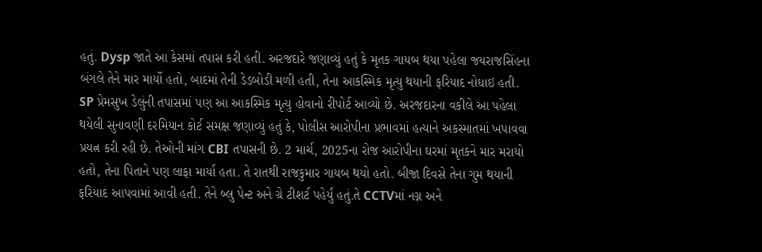હતું. Dysp જાતે આ કેસમાં તપાસ કરી હતી. અરજદારે જણાવ્યું હતું કે મૃતક ગાયબ થયા પહેલા જયરાજસિંહના બંગલે તેને માર માર્યો હતો, બાદમાં તેની ડેડબોડી મળી હતી, તેના આકસ્મિક મૃત્યુ થયાની ફરિયાદ નોધાઇ હતી. SP પ્રેમસુખ ડેલુંની તપાસમાં પણ આ આકસ્મિક મૃત્યુ હોવાનો રીપોર્ટ આવ્યો છે. અરજદારના વકીલે આ પહેલા થયેલી સુનાવણી દરમિયાન કોર્ટ સમક્ષ જણાવ્યું હતું કે, પોલીસ આરોપીના પ્રભાવમાં હત્યાને અકસ્માતમાં ખપાવવા પ્રયત્ન કરી રહી છે. તેઓની માંગ CBI તપાસની છે. 2 માર્ચ, 2025ના રોજ આરોપીના ઘરમાં મૃતકને માર મરાયો હતો, તેના પિતાને પણ લાફા માર્યા હતા. તે રાતથી રાજકુમાર ગાયબ થયો હતો. બીજા દિવસે તેના ગુમ થયાની ફરિયાદ આપવામાં આવી હતી. તેને બ્લુ પેન્ટ અને ગ્રે ટીશર્ટ પહેર્યું હતું.તે CCTVમાં નગ્ન અને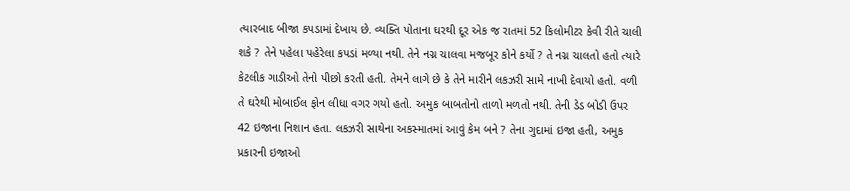ત્યારબાદ બીજા કપડામાં દેખાય છે. વ્યક્તિ પોતાના ઘરથી દૂર એક જ રાતમાં 52 કિલોમીટર કેવી રીતે ચાલી શકે ? તેને પહેલા પહેરેલા કપડાં મળ્યા નથી. તેને નગ્ન ચાલવા મજબૂર કોને કર્યો ? તે નગ્ન ચાલતો હતો ત્યારે કેટલીક ગાડીઓ તેનો પીછો કરતી હતી. તેમને લાગે છે કે તેને મારીને લકઝરી સામે નાખી દેવાયો હતો. વળી તે ઘરેથી મોબાઈલ ફોન લીધા વગર ગયો હતો. અમુક બાબતોનો તાળો મળતો નથી. તેની ડેડ બોડી ઉપર 42 ઇજાના નિશાન હતા. લકઝરી સાથેના અકસ્માતમાં આવું કેમ બને ? તેના ગુદામાં ઇજા હતી, અમુક પ્રકારની ઇજાઓ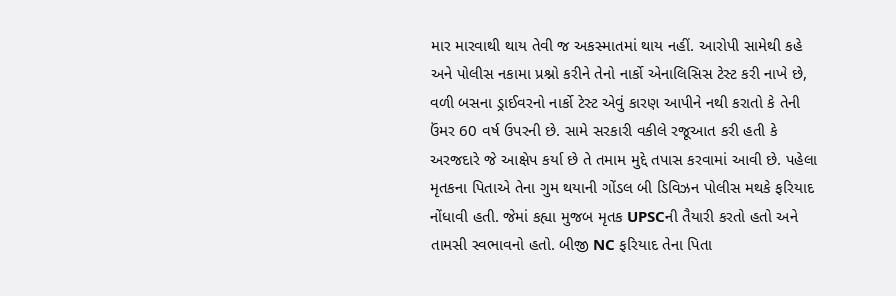માર મારવાથી થાય તેવી જ અકસ્માતમાં થાય નહીં. આરોપી સામેથી કહે અને પોલીસ નકામા પ્રશ્નો કરીને તેનો નાર્કો એનાલિસિસ ટેસ્ટ કરી નાખે છે, વળી બસના ડ્રાઈવરનો નાર્કો ટેસ્ટ એવું કારણ આપીને નથી કરાતો કે તેની ઉંમર 60 વર્ષ ઉપરની છે. સામે સરકારી વકીલે રજૂઆત કરી હતી કે અરજદારે જે આક્ષેપ કર્યા છે તે તમામ મુદ્દે તપાસ કરવામાં આવી છે. પહેલા મૃતકના પિતાએ તેના ગુમ થયાની ગોંડલ બી ડિવિઝન પોલીસ મથકે ફરિયાદ નોંધાવી હતી. જેમાં કહ્યા મુજબ મૃતક UPSCની તૈયારી કરતો હતો અને તામસી સ્વભાવનો હતો. બીજી NC ફરિયાદ તેના પિતા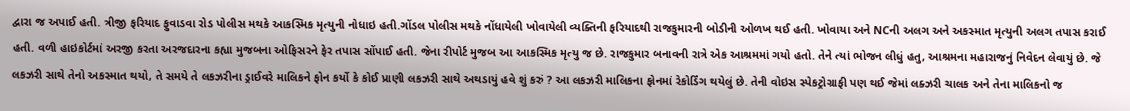દ્વારા જ અપાઈ હતી. ત્રીજી ફરિયાદ ફુવાડવા રોડ પોલીસ મથકે આકસ્મિક મૃત્યુની નોધાઇ હતી.ગોંડલ પોલીસ મથકે નોંધાયેલી ખોવાયેલી વ્યક્તિની ફરિયાદથી રાજકુમારની બોડીની ઓળખ થઈ હતી. ખોવાયા અને NCની અલગ અને અકસ્માત મૃત્યુની અલગ તપાસ કરાઈ હતી. વળી હાઇકોર્ટમાં અરજી કરતા અરજદારના કહ્યા મુજબના ઓફિસરને ફેર તપાસ સોંપાઈ હતી. જેના રીપોર્ટ મુજબ આ આકસ્મિક મૃત્યુ જ છે. રાજકુમાર બનાવની રાત્રે એક આશ્રમમાં ગયો હતો. તેને ત્યાં ભોજન લીધું હતુ, આશ્રમના મહારાજનું નિવેદન લેવાયું છે. જે લકઝરી સાથે તેનો અકસ્માત થયો, તે સમયે તે લકઝરીના ડ્રાઈવરે માલિકને ફોન કર્યો કે કોઈ પ્રાણી લકઝરી સાથે અથડાયું હવે શું કરું ? આ લકઝરી માલિકના ફોનમાં રેકોર્ડિંગ થયેલું છે. તેની વોઇસ સ્પેકટ્રોગ્રાફી પણ થઈ જેમાં લક્ઝરી ચાલક અને તેના માલિકનો જ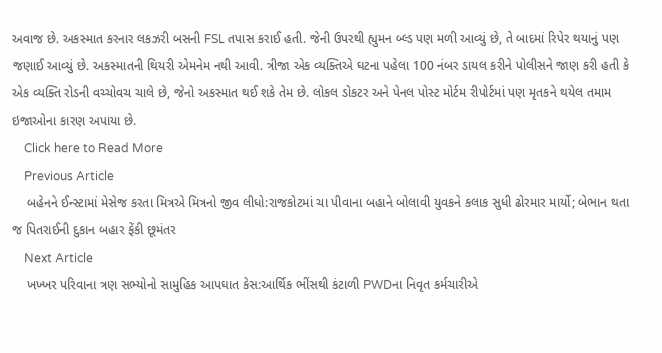અવાજ છે. અકસ્માત કરનાર લકઝરી બસની FSL તપાસ કરાઈ હતી. જેની ઉપરથી હ્યુમન બ્લ્ડ પણ મળી આવ્યું છે, તે બાદમાં રિપેર થયાનું પણ જણાઈ આવ્યું છે. અકસ્માતની થિયરી એમનેમ નથી આવી. ત્રીજા એક વ્યક્તિએ ઘટના પહેલા 100 નંબર ડાયલ કરીને પોલીસને જાણ કરી હતી કે એક વ્યક્તિ રોડની વચ્ચોવચ ચાલે છે, જેનો અકસ્માત થઈ શકે તેમ છે. લોકલ ડોકટર અને પેનલ પોસ્ટ મોર્ટમ રીપોર્ટમાં પણ મૃતકને થયેલ તમામ ઇજાઓના કારણ અપાયા છે.
    Click here to Read More
    Previous Article
    બહેનને ઈન્સ્ટામાં મેસેજ કરતા મિત્રએ મિત્રનો જીવ લીધો:રાજકોટમાં ચા પીવાના બહાને બોલાવી યુવકને કલાક સુધી ઢોરમાર માર્યો; બેભાન થતા જ પિતરાઈની દુકાન બહાર ફેંકી છૂમંતર
    Next Article
    ખખ્ખર પરિવાના ત્રણ સભ્યોનો સામુહિક આપઘાત કેસ:આર્થિક ભીંસથી કંટાળી PWDના નિવૃત કર્મચારીએ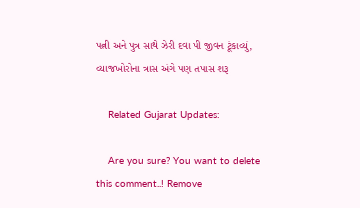પત્ની અને પુત્ર સાથે ઝેરી દવા પી જીવન ટૂંકાવ્યું, વ્યાજખોરોના ત્રાસ અંગે પણ તપાસ શરૂ

    Related Gujarat Updates:

    Are you sure? You want to delete this comment..! Remove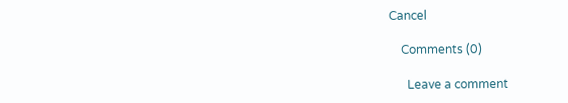Cancel

    Comments (0)

      Leave a comment